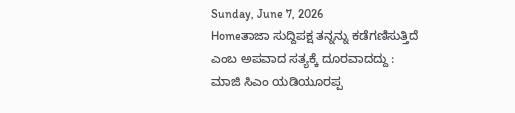Sunday, June 7, 2026
Homeತಾಜಾ ಸುದ್ದಿಪಕ್ಷ ತನ್ನನ್ನು ಕಡೆಗಣಿಸುತ್ತಿದೆ ಎಂಬ ಅಪವಾದ ಸತ್ಯಕ್ಕೆ ದೂರವಾದದ್ದು : ಮಾಜಿ ಸಿಎಂ ಯಡಿಯೂರಪ್ಪ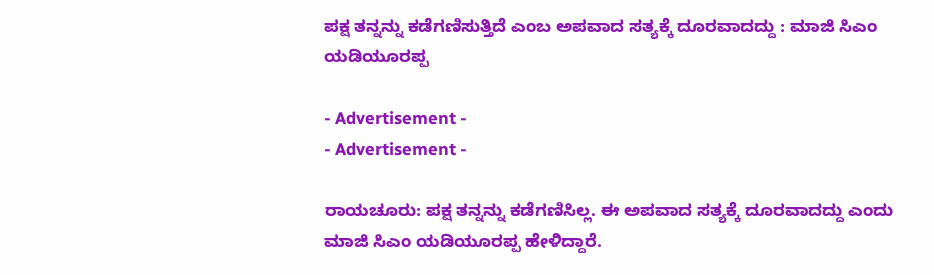ಪಕ್ಷ ತನ್ನನ್ನು ಕಡೆಗಣಿಸುತ್ತಿದೆ ಎಂಬ ಅಪವಾದ ಸತ್ಯಕ್ಕೆ ದೂರವಾದದ್ದು : ಮಾಜಿ ಸಿಎಂ ಯಡಿಯೂರಪ್ಪ

- Advertisement -
- Advertisement -

ರಾಯಚೂರು: ಪಕ್ಷ ತನ್ನನ್ನು ಕಡೆಗಣಿಸಿಲ್ಲ. ಈ ಅಪವಾದ ಸತ್ಯಕ್ಕೆ ದೂರವಾದದ್ದು ಎಂದು ಮಾಜಿ ಸಿಎಂ ಯಡಿಯೂರಪ್ಪ ಹೇಳಿದ್ದಾರೆ.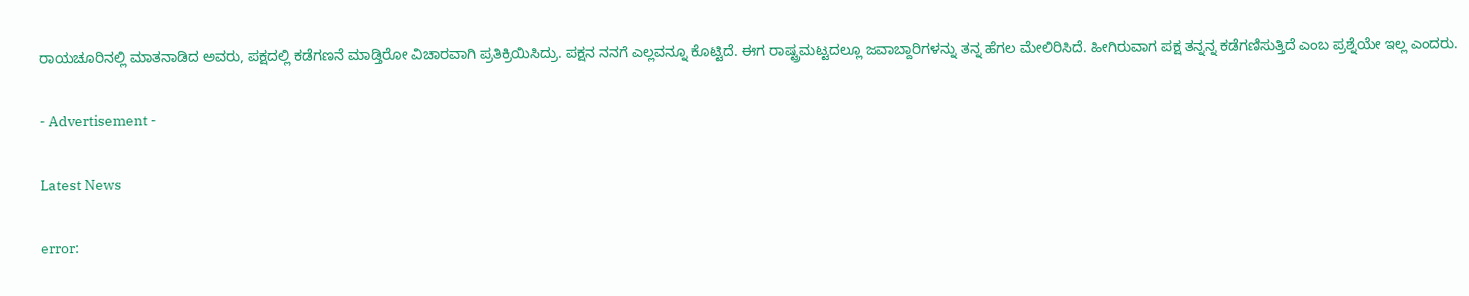ರಾಯಚೂರಿನಲ್ಲಿ ಮಾತನಾಡಿದ ಅವರು, ಪಕ್ಷದಲ್ಲಿ ಕಡೆಗಣನೆ ಮಾಡ್ತಿರೋ ವಿಚಾರವಾಗಿ ಪ್ರತಿಕ್ರಿಯಿಸಿದ್ರು. ಪಕ್ಷನ ನನಗೆ ಎಲ್ಲವನ್ನೂ ಕೊಟ್ಟಿದೆ. ಈಗ ರಾಷ್ಟ್ರಮಟ್ಟದಲ್ಲೂ ಜವಾಬ್ದಾರಿಗಳನ್ನು ತನ್ನ ಹೆಗಲ ಮೇಲಿರಿಸಿದೆ. ಹೀಗಿರುವಾಗ ಪಕ್ಷ ತನ್ನನ್ನ ಕಡೆಗಣಿಸುತ್ತಿದೆ ಎಂಬ ಪ್ರಶ್ನೆಯೇ ಇಲ್ಲ ಎಂದರು.

- Advertisement -

Latest News

error: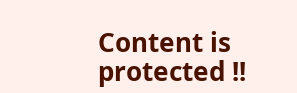Content is protected !!